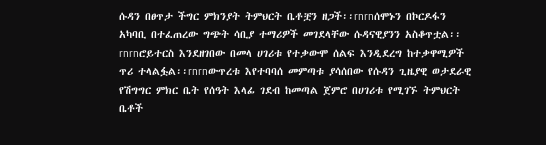ሱዳን በፀጥታ ችግር ምክንያት ትምህርት ቤቶቿን ዘጋች፡፡rnrnሰሞኑን በኮርዶፋን አካባቢ በተፈጠረው ግጭት ሳቢያ ተማሪዎች መገደላቸው ሱዳናዊያንን አስቆጥቷል፡፡rnrnሮይተርስ እንደዘገበው በመላ ሀገሪቱ የተቃውሞ ሰልፍ እንዲደረግ ከተቃዋሚዎች ጥሪ ተላልፏል፡፡rnrnውጥረቱ እየተባባሰ መምጣቱ ያሳሰበው የሱዳን ጊዜያዊ ወታደራዊ የሽግግር ምክር ቤት የሰዓት እላፊ ገደብ ከመጣል ጀምሮ በሀገሪቱ የሚገኙ ትምህርት ቤቶች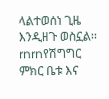ላልተወሰነ ጊዜ እንዲዘጉ ወስኗል፡፡rnrnየሽግግር ምክር ቤቱ እና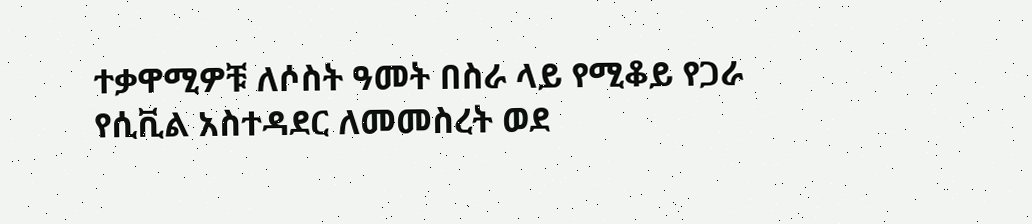ተቃዋሚዎቹ ለሶስት ዓመት በስራ ላይ የሚቆይ የጋራ የሲቪል አስተዳደር ለመመስረት ወደ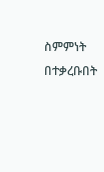ስምምነት በተቃረቡበት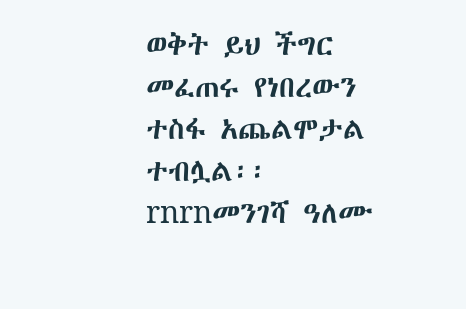ወቅት ይህ ችግር መፈጠሩ የነበረውን ተስፋ አጨልሞታል ተብሏል፡፡rnrnመንገሻ ዓለሙ